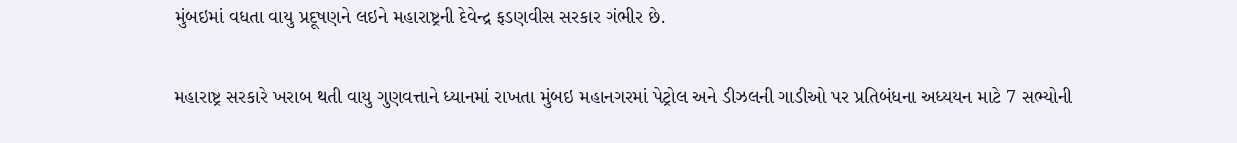મુંબઇમાં વધતા વાયુ પ્રદૂષણને લઇને મહારાષ્ટ્રની દેવેન્દ્ર ફડણવીસ સરકાર ગંભીર છે.

મહારાષ્ટ્ર સરકારે ખરાબ થતી વાયુ ગુણવત્તાને ધ્યાનમાં રાખતા મુંબઇ મહાનગરમાં પેટ્રોલ અને ડીઝલની ગાડીઓ પર પ્રતિબંધના અધ્યયન માટે 7 સભ્યોની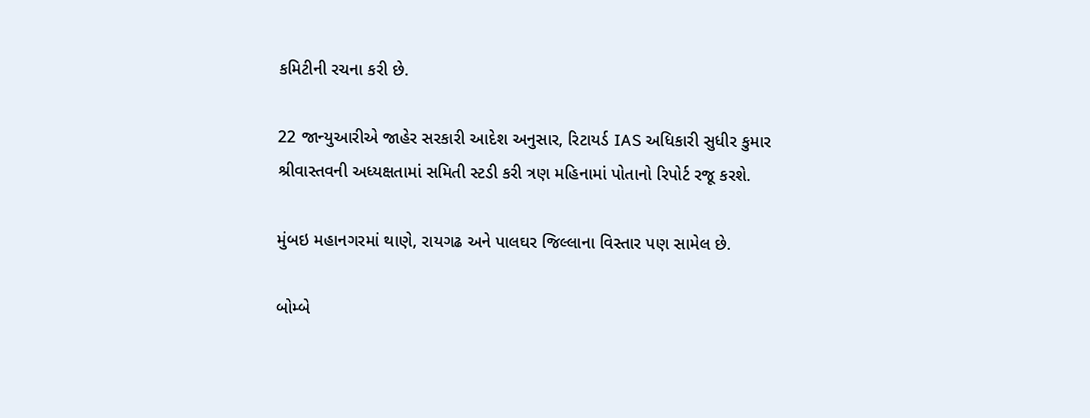કમિટીની રચના કરી છે.

22 જાન્યુઆરીએ જાહેર સરકારી આદેશ અનુસાર, રિટાયર્ડ IAS અધિકારી સુધીર કુમાર શ્રીવાસ્તવની અધ્યક્ષતામાં સમિતી સ્ટડી કરી ત્રણ મહિનામાં પોતાનો રિપોર્ટ રજૂ કરશે.

મુંબઇ મહાનગરમાં થાણે, રાયગઢ અને પાલઘર જિલ્લાના વિસ્તાર પણ સામેલ છે.

બોમ્બે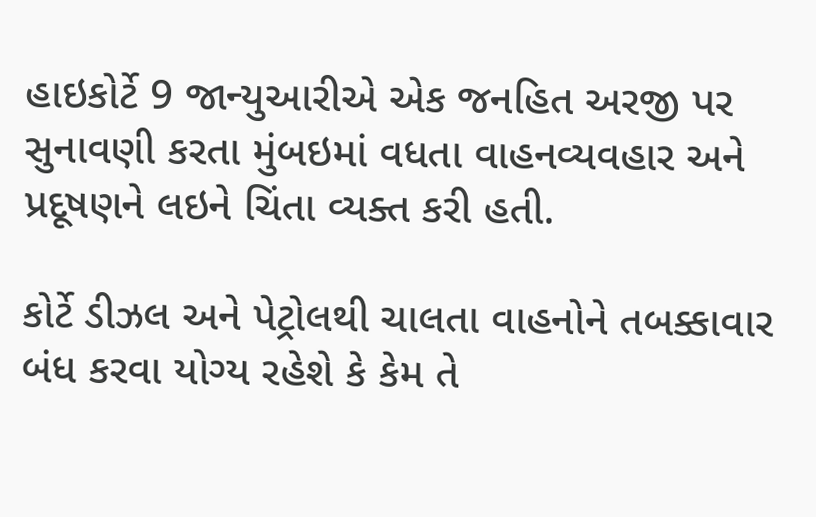હાઇકોર્ટે 9 જાન્યુઆરીએ એક જનહિત અરજી પર સુનાવણી કરતા મુંબઇમાં વધતા વાહનવ્યવહાર અને પ્રદૂષણને લઇને ચિંતા વ્યક્ત કરી હતી.

કોર્ટે ડીઝલ અને પેટ્રોલથી ચાલતા વાહનોને તબક્કાવાર બંધ કરવા યોગ્ય રહેશે કે કેમ તે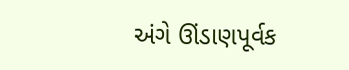અંગે ઊંડાણપૂર્વક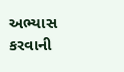અભ્યાસ કરવાની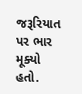જરૂરિયાત પર ભાર મૂક્યો હતો.